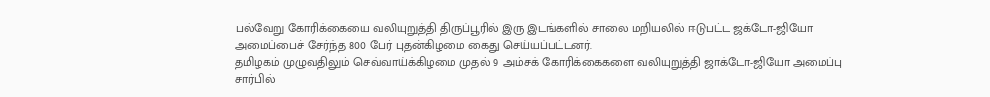பல்வேறு கோரிக்கையை வலியுறுத்தி திருப்பூரில் இரு இடங்களில் சாலை மறியலில் ஈடுபட்ட ஜக்டோ-ஜியோ அமைப்பைச் சேர்ந்த 800 பேர் புதன்கிழமை கைது செய்யப்பட்டனர்.
தமிழகம் முழுவதிலும் செவ்வாய்க்கிழமை முதல் 9 அம்சக் கோரிக்கைகளை வலியுறுத்தி ஜாக்டோ-ஜியோ அமைப்பு சார்பில்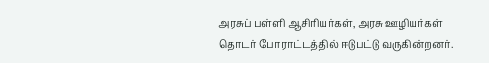அரசுப் பள்ளி ஆசிரியர்கள், அரசு ஊழியர்கள் தொடர் போராட்டத்தில் ஈடுபட்டு வருகின்றனர்.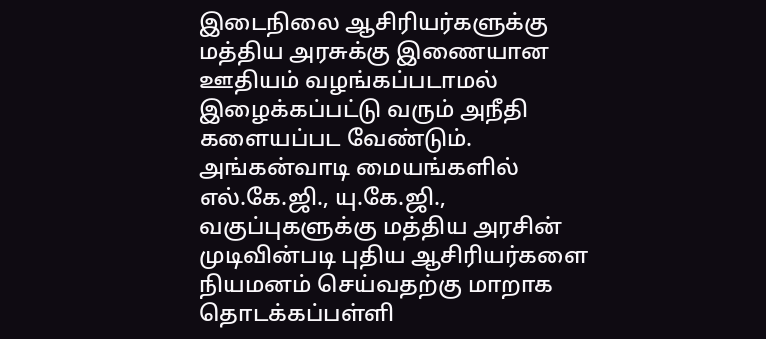இடைநிலை ஆசிரியர்களுக்கு மத்திய அரசுக்கு இணையான ஊதியம் வழங்கப்படாமல் இழைக்கப்பட்டு வரும் அநீதி களையப்பட வேண்டும். அங்கன்வாடி மையங்களில் எல்.கே.ஜி., யு.கே.ஜி., வகுப்புகளுக்கு மத்திய அரசின் முடிவின்படி புதிய ஆசிரியர்களை நியமனம் செய்வதற்கு மாறாக தொடக்கப்பள்ளி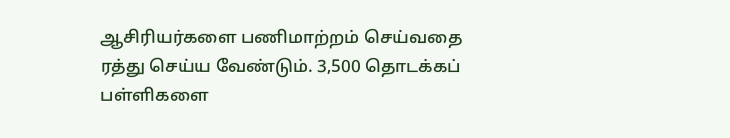ஆசிரியர்களை பணிமாற்றம் செய்வதை ரத்து செய்ய வேண்டும். 3,500 தொடக்கப் பள்ளிகளை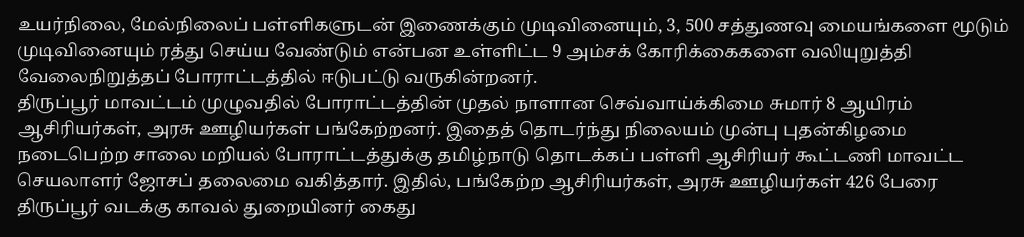உயர்நிலை, மேல்நிலைப் பள்ளிகளுடன் இணைக்கும் முடிவினையும், 3, 500 சத்துணவு மையங்களை மூடும் முடிவினையும் ரத்து செய்ய வேண்டும் என்பன உள்ளிட்ட 9 அம்சக் கோரிக்கைகளை வலியுறுத்தி வேலைநிறுத்தப் போராட்டத்தில் ஈடுபட்டு வருகின்றனர்.
திருப்பூர் மாவட்டம் முழுவதில் போராட்டத்தின் முதல் நாளான செவ்வாய்க்கிமை சுமார் 8 ஆயிரம் ஆசிரியர்கள், அரசு ஊழியர்கள் பங்கேற்றனர். இதைத் தொடர்ந்து நிலையம் முன்பு புதன்கிழமை நடைபெற்ற சாலை மறியல் போராட்டத்துக்கு தமிழ்நாடு தொடக்கப் பள்ளி ஆசிரியர் கூட்டணி மாவட்ட செயலாளர் ஜோசப் தலைமை வகித்தார். இதில், பங்கேற்ற ஆசிரியர்கள், அரசு ஊழியர்கள் 426 பேரை திருப்பூர் வடக்கு காவல் துறையினர் கைது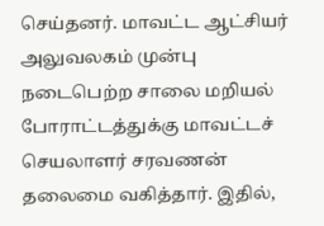செய்தனர். மாவட்ட ஆட்சியர் அலுவலகம் முன்பு நடைபெற்ற சாலை மறியல் போராட்டத்துக்கு மாவட்டச் செயலாளர் சரவணன் தலைமை வகித்தார். இதில்,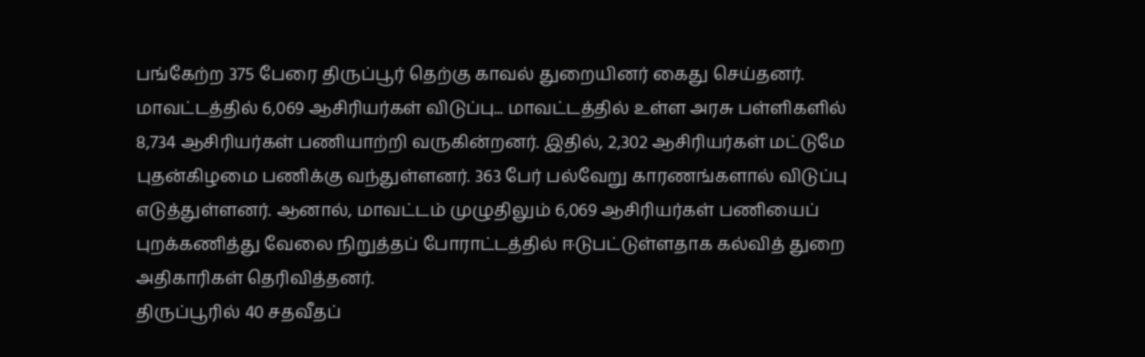பங்கேற்ற 375 பேரை திருப்பூர் தெற்கு காவல் துறையினர் கைது செய்தனர்.
மாவட்டத்தில் 6,069 ஆசிரியர்கள் விடுப்பு... மாவட்டத்தில் உள்ள அரசு பள்ளிகளில் 8,734 ஆசிரியர்கள் பணியாற்றி வருகின்றனர். இதில், 2,302 ஆசிரியர்கள் மட்டுமே புதன்கிழமை பணிக்கு வந்துள்ளனர். 363 பேர் பல்வேறு காரணங்களால் விடுப்பு எடுத்துள்ளனர். ஆனால், மாவட்டம் முழுதிலும் 6,069 ஆசிரியர்கள் பணியைப் புறக்கணித்து வேலை நிறுத்தப் போராட்டத்தில் ஈடுபட்டுள்ளதாக கல்வித் துறை அதிகாரிகள் தெரிவித்தனர்.
திருப்பூரில் 40 சதவீதப்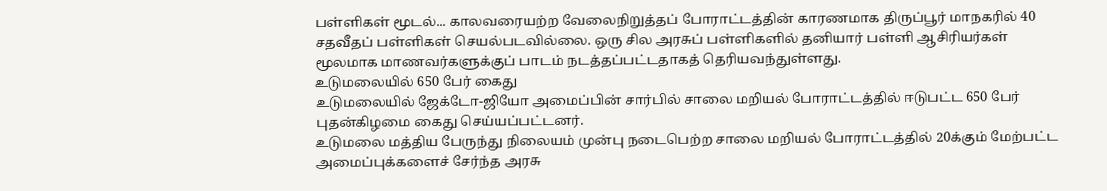பள்ளிகள் மூடல்... காலவரையற்ற வேலைநிறுத்தப் போராட்டத்தின் காரணமாக திருப்பூர் மாநகரில் 40 சதவீதப் பள்ளிகள் செயல்படவில்லை. ஒரு சில அரசுப் பள்ளிகளில் தனியார் பள்ளி ஆசிரியர்கள் மூலமாக மாணவர்களுக்குப் பாடம் நடத்தப்பட்டதாகத் தெரியவந்துள்ளது.
உடுமலையில் 650 பேர் கைது
உடுமலையில் ஜேக்டோ-ஜியோ அமைப்பின் சார்பில் சாலை மறியல் போராட்டத்தில் ஈடுபட்ட 650 பேர் புதன்கிழமை கைது செய்யப்பட்டனர்.
உடுமலை மத்திய பேருந்து நிலையம் முன்பு நடைபெற்ற சாலை மறியல் போராட்டத்தில் 20க்கும் மேற்பட்ட அமைப்புக்களைச் சேர்ந்த அரசு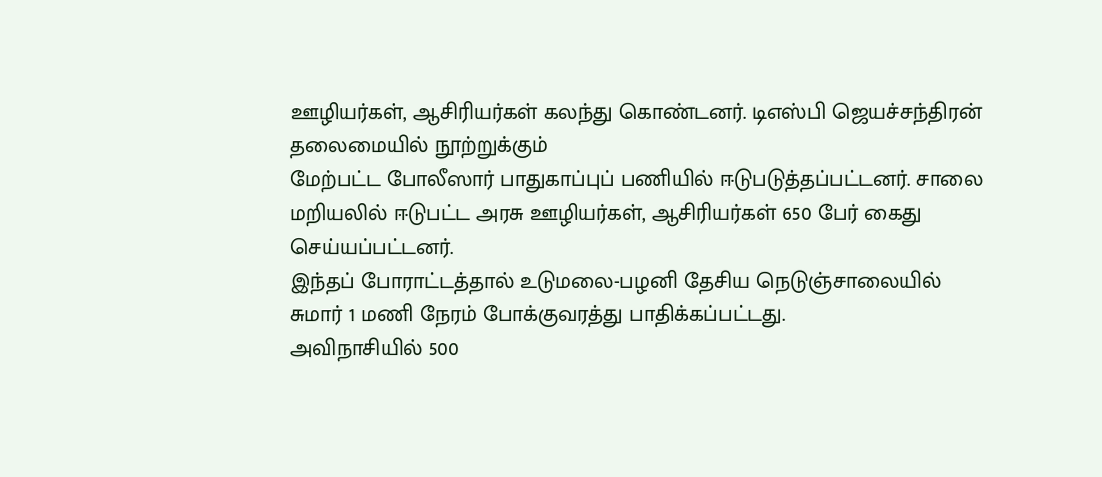ஊழியர்கள், ஆசிரியர்கள் கலந்து கொண்டனர். டிஎஸ்பி ஜெயச்சந்திரன் தலைமையில் நூற்றுக்கும்
மேற்பட்ட போலீஸார் பாதுகாப்புப் பணியில் ஈடுபடுத்தப்பட்டனர். சாலை மறியலில் ஈடுபட்ட அரசு ஊழியர்கள், ஆசிரியர்கள் 650 பேர் கைது செய்யப்பட்டனர்.
இந்தப் போராட்டத்தால் உடுமலை-பழனி தேசிய நெடுஞ்சாலையில் சுமார் 1 மணி நேரம் போக்குவரத்து பாதிக்கப்பட்டது.
அவிநாசியில் 500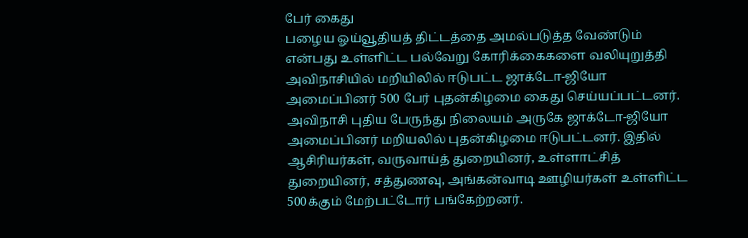பேர் கைது
பழைய ஓய்வூதியத் திட்டத்தை அமல்படுத்த வேண்டும் என்பது உள்ளிட்ட பல்வேறு கோரிக்கைகளை வலியுறுத்தி அவிநாசியில் மறியிலில் ஈடுபட்ட ஜாக்டோ-ஜியோ அமைப்பினர் 500 பேர் புதன்கிழமை கைது செய்யப்பட்டனர்.
அவிநாசி புதிய பேருந்து நிலையம் அருகே ஜாக்டோ-ஜியோ அமைப்பினர் மறியலில் புதன்கிழமை ஈடுபட்டனர். இதில் ஆசிரியர்கள், வருவாய்த் துறையினர், உள்ளாட்சித் துறையினர், சத்துணவு, அங்கன்வாடி ஊழியர்கள் உள்ளிட்ட 500க்கும் மேற்பட்டோர் பங்கேற்றனர்.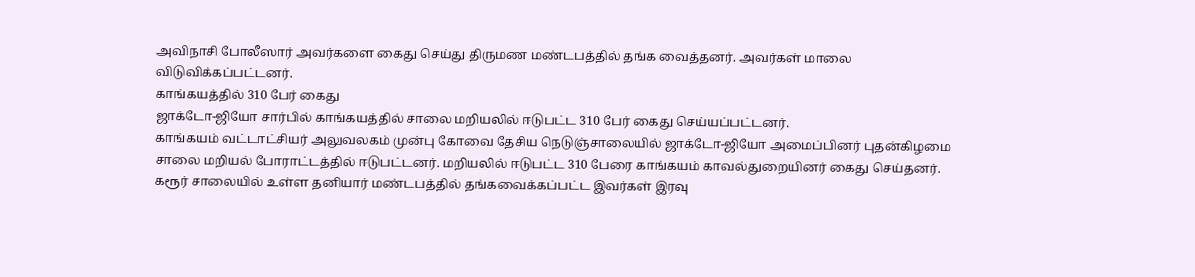அவிநாசி போலீஸார் அவர்களை கைது செய்து திருமண மண்டபத்தில் தங்க வைத்தனர். அவர்கள் மாலை விடுவிக்கப்பட்டனர்.
காங்கயத்தில் 310 பேர் கைது
ஜாக்டோ-ஜியோ சார்பில் காங்கயத்தில் சாலை மறியலில் ஈடுபட்ட 310 பேர் கைது செய்யப்பட்டனர்.
காங்கயம் வட்டாட்சியர் அலுவலகம் முன்பு கோவை தேசிய நெடுஞ்சாலையில் ஜாக்டோ-ஜியோ அமைப்பினர் புதன்கிழமை சாலை மறியல் போராட்டத்தில் ஈடுபட்டனர். மறியலில் ஈடுபட்ட 310 பேரை காங்கயம் காவல்துறையினர் கைது செய்தனர். கரூர் சாலையில் உள்ள தனியார் மண்டபத்தில் தங்கவைக்கப்பட்ட இவர்கள் இரவு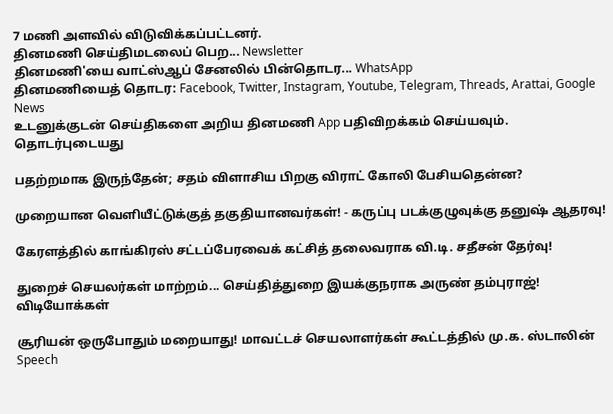7 மணி அளவில் விடுவிக்கப்பட்டனர்.
தினமணி செய்திமடலைப் பெற... Newsletter
தினமணி'யை வாட்ஸ்ஆப் சேனலில் பின்தொடர... WhatsApp
தினமணியைத் தொடர: Facebook, Twitter, Instagram, Youtube, Telegram, Threads, Arattai, Google News
உடனுக்குடன் செய்திகளை அறிய தினமணி App பதிவிறக்கம் செய்யவும்.
தொடர்புடையது

பதற்றமாக இருந்தேன்; சதம் விளாசிய பிறகு விராட் கோலி பேசியதென்ன?

முறையான வெளியீட்டுக்குத் தகுதியானவர்கள்! - கருப்பு படக்குழுவுக்கு தனுஷ் ஆதரவு!

கேரளத்தில் காங்கிரஸ் சட்டப்பேரவைக் கட்சித் தலைவராக வி.டி. சதீசன் தேர்வு!

துறைச் செயலர்கள் மாற்றம்... செய்தித்துறை இயக்குநராக அருண் தம்புராஜ்!
விடியோக்கள்

சூரியன் ஒருபோதும் மறையாது! மாவட்டச் செயலாளர்கள் கூட்டத்தில் மு.க. ஸ்டாலின் Speech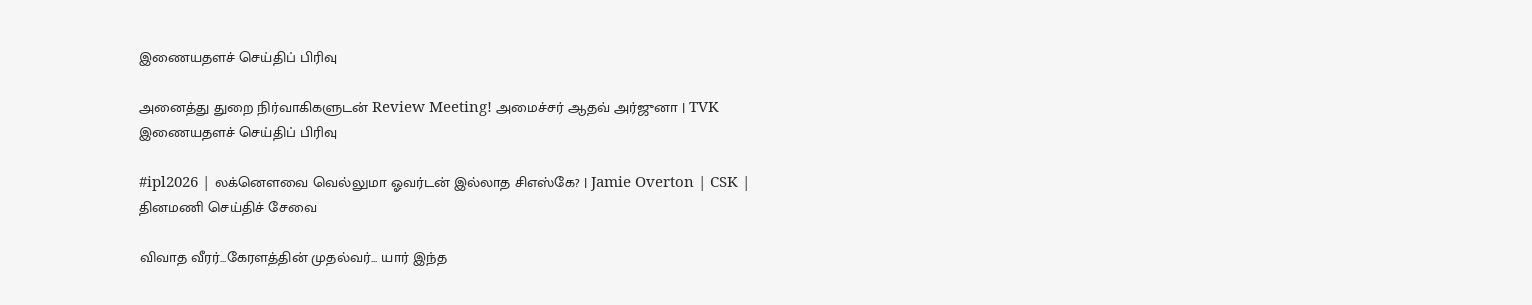இணையதளச் செய்திப் பிரிவு

அனைத்து துறை நிர்வாகிகளுடன் Review Meeting! அமைச்சர் ஆதவ் அர்ஜுனா | TVK
இணையதளச் செய்திப் பிரிவு

#ipl2026 | லக்னௌவை வெல்லுமா ஓவர்டன் இல்லாத சிஎஸ்கே? | Jamie Overton | CSK |
தினமணி செய்திச் சேவை

விவாத வீரர்...கேரளத்தின் முதல்வர்... யார் இந்த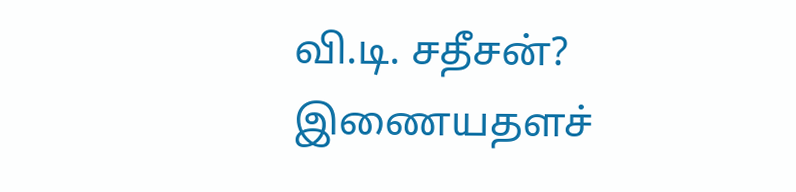வி.டி. சதீசன்?
இணையதளச்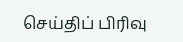செய்திப் பிரிவு